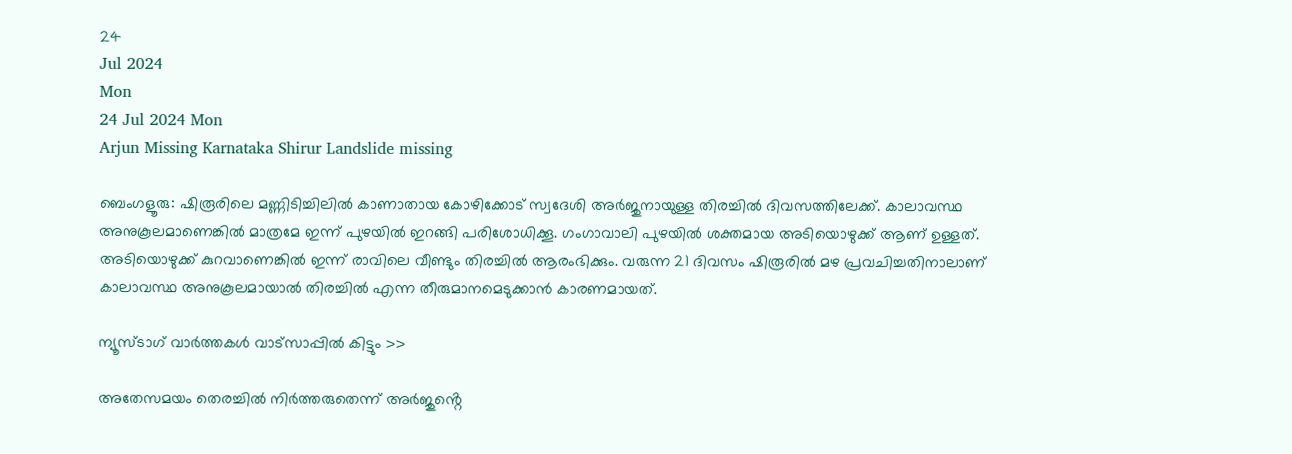24
Jul 2024
Mon
24 Jul 2024 Mon
Arjun Missing Karnataka Shirur Landslide missing

ബെംഗളൂരു: ഷിരൂരിലെ മണ്ണിടിച്ചിലിൽ കാണാതായ കോഴിക്കോട് സ്വദേശി അർജുനായുള്ള തിരച്ചിൽ ദിവസത്തിലേക്ക്. കാലാവസ്ഥ അനുകൂലമാണെങ്കിൽ മാത്രമേ ഇന്ന് പുഴയിൽ ഇറങ്ങി പരിശോധിക്കൂ. ഗംഗാവാലി പുഴയിൽ ശക്തമായ അടിയൊഴുക്ക് ആണ് ഉള്ളത്. അടിയൊഴുക്ക് കുറവാണെങ്കിൽ ഇന്ന് രാവിലെ വീണ്ടും തിരച്ചിൽ ആരംഭിക്കും. വരുന്ന 21 ദിവസം ഷിരൂരിൽ മഴ പ്രവചിച്ചതിനാലാണ് കാലാവസ്ഥ അനുകൂലമായാൽ തിരച്ചിൽ എന്ന തീരുമാനമെടുക്കാൻ കാരണമായത്.

ന്യൂസ്ടാഗ് വാര്‍ത്തകള്‍ വാട്‌സാപ്പില്‍ കിട്ടും >>

അതേസമയം തെരച്ചില്‍ നിര്‍ത്തരുതെന്ന് അർജുൻ്റെ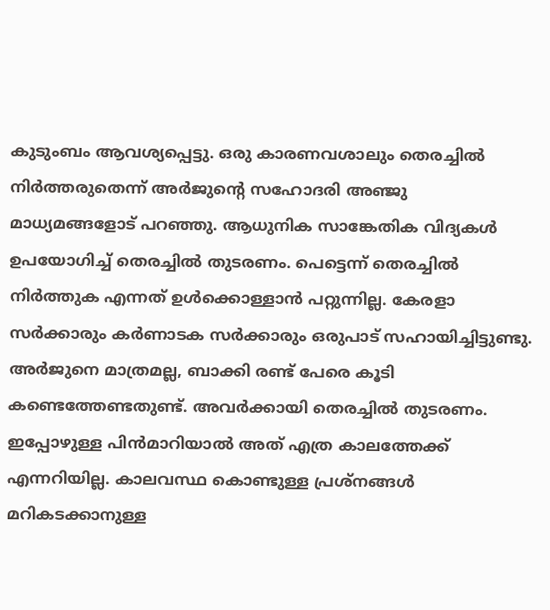കുടുംബം ആവശ്യപ്പെട്ടു. ഒരു കാരണവശാലും തെരച്ചില്‍ നിര്‍ത്തരുതെന്ന് അര്‍ജുന്റെ സഹോദരി അഞ്ജു മാധ്യമങ്ങളോട് പറഞ്ഞു. ആധുനിക സാങ്കേതിക വിദ്യകള്‍ ഉപയോഗിച്ച് തെരച്ചില്‍ തുടരണം. പെട്ടെന്ന് തെരച്ചില്‍ നിര്‍ത്തുക എന്നത് ഉള്‍ക്കൊള്ളാന്‍ പറ്റുന്നില്ല. കേരളാ സര്‍ക്കാരും കര്‍ണാടക സര്‍ക്കാരും ഒരുപാട് സഹായിച്ചിട്ടുണ്ടു. അര്‍ജുനെ മാത്രമല്ല, ബാക്കി രണ്ട് പേരെ കൂടി കണ്ടെത്തേണ്ടതുണ്ട്. അവര്‍ക്കായി തെരച്ചില്‍ തുടരണം. ഇപ്പോഴുള്ള പിന്‍മാറിയാല്‍ അത് എത്ര കാലത്തേക്ക് എന്നറിയില്ല. കാലവസ്ഥ കൊണ്ടുള്ള പ്രശ്‌നങ്ങള്‍ മറികടക്കാനുള്ള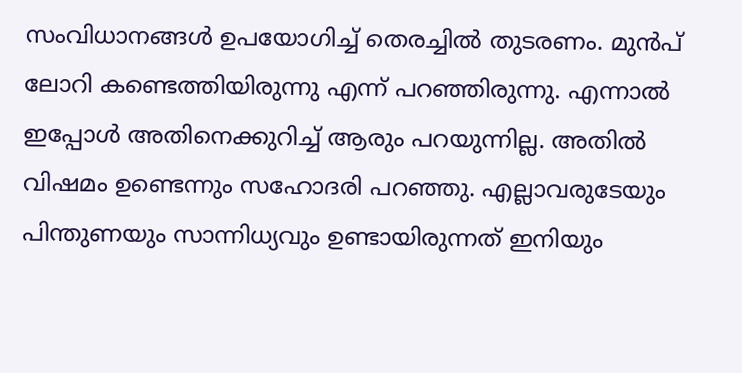സംവിധാനങ്ങള്‍ ഉപയോഗിച്ച് തെരച്ചില്‍ തുടരണം. മുന്‍പ് ലോറി കണ്ടെത്തിയിരുന്നു എന്ന് പറഞ്ഞിരുന്നു. എന്നാല്‍ ഇപ്പോള്‍ അതിനെക്കുറിച്ച് ആരും പറയുന്നില്ല. അതില്‍ വിഷമം ഉണ്ടെന്നും സഹോദരി പറഞ്ഞു. എല്ലാവരുടേയും പിന്തുണയും സാന്നിധ്യവും ഉണ്ടായിരുന്നത് ഇനിയും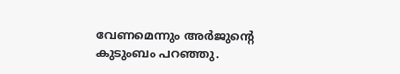വേണമെന്നും അര്‍ജുന്റെ കുടുംബം പറഞ്ഞു.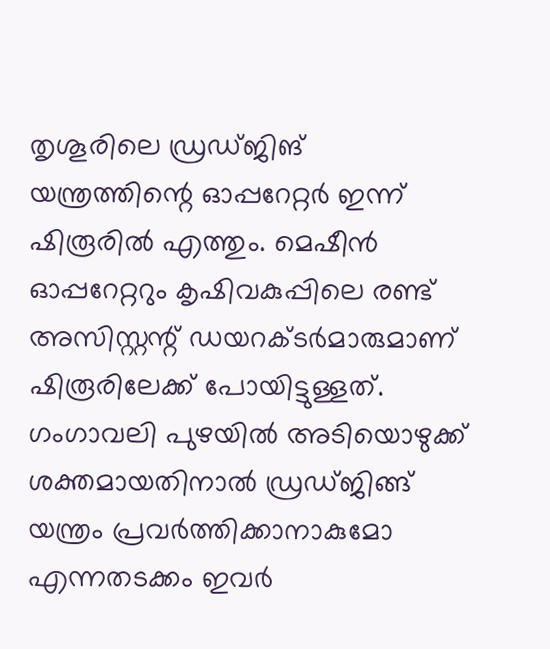തൃശൂരിലെ ഡ്രഡ്ജിങ് യന്ത്രത്തിന്റെ ഓപ്പറേറ്റര്‍ ഇന്ന് ഷിരൂരില്‍ എത്തും. മെഷീന്‍ ഓപ്പറേറ്ററും കൃഷിവകുപ്പിലെ രണ്ട് അസിസ്റ്റന്റ് ഡയറക്ടര്‍മാരുമാണ് ഷിരൂരിലേക്ക് പോയിട്ടുള്ളത്. ഗംഗാവലി പുഴയില്‍ അടിയൊഴുക്ക് ശക്തമായതിനാല്‍ ഡ്രഡ്ജിങ്ങ് യന്ത്രം പ്രവര്‍ത്തിക്കാനാകുമോ എന്നതടക്കം ഇവര്‍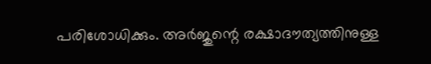പരിശോധിക്കും. അര്‍ജുന്റെ രക്ഷാദൗത്യത്തിനുള്ള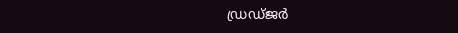ഡ്രഡ്ജര്‍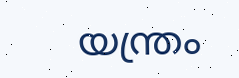യന്ത്രം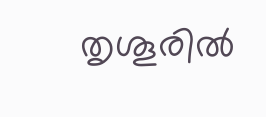തൃശൂരില്‍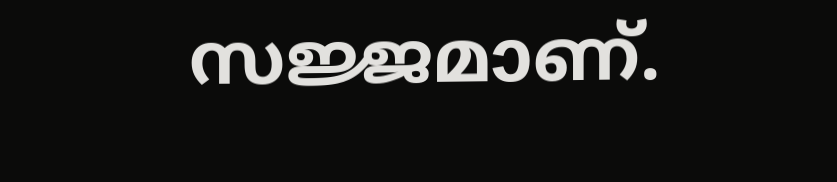സജ്ജമാണ്.